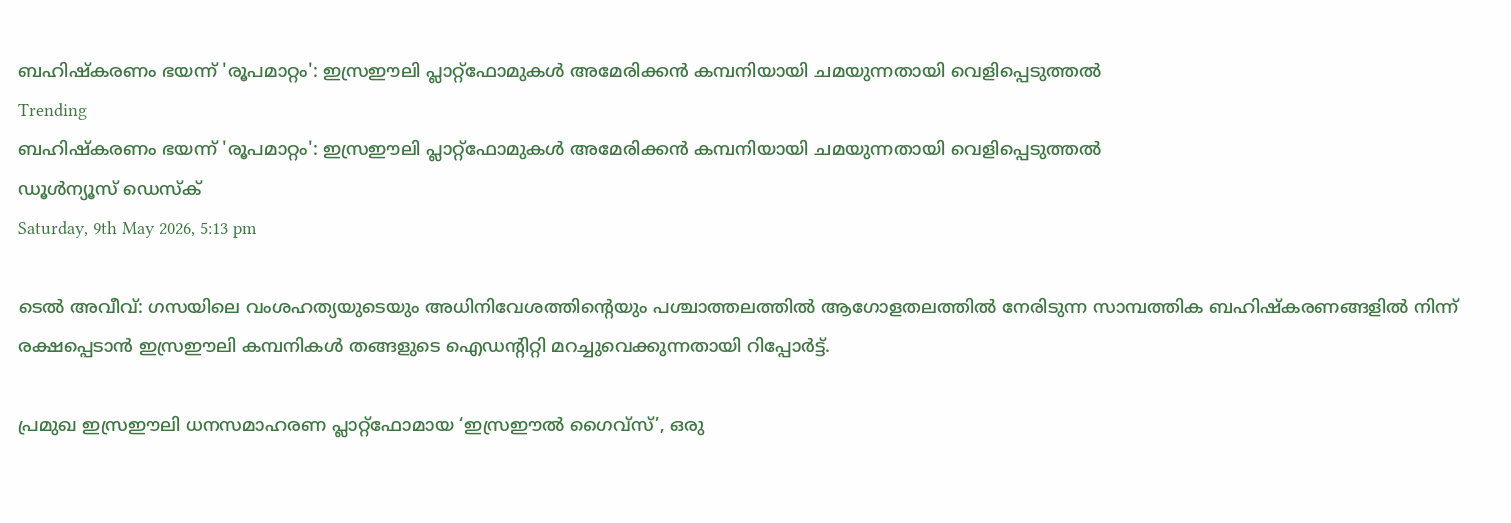ബഹിഷ്‌കരണം ഭയന്ന് 'രൂപമാറ്റം': ഇസ്രഈലി പ്ലാറ്റ്‌ഫോമുകള്‍ അമേരിക്കന്‍ കമ്പനിയായി ചമയുന്നതായി വെളിപ്പെടുത്തല്‍
Trending
ബഹിഷ്‌കരണം ഭയന്ന് 'രൂപമാറ്റം': ഇസ്രഈലി പ്ലാറ്റ്‌ഫോമുകള്‍ അമേരിക്കന്‍ കമ്പനിയായി ചമയുന്നതായി വെളിപ്പെടുത്തല്‍
ഡൂള്‍ന്യൂസ് ഡെസ്‌ക്
Saturday, 9th May 2026, 5:13 pm

ടെല്‍ അവീവ്: ഗസയിലെ വംശഹത്യയുടെയും അധിനിവേശത്തിന്റെയും പശ്ചാത്തലത്തില്‍ ആഗോളതലത്തില്‍ നേരിടുന്ന സാമ്പത്തിക ബഹിഷ്‌കരണങ്ങളില്‍ നിന്ന് രക്ഷപ്പെടാന്‍ ഇസ്രഈലി കമ്പനികള്‍ തങ്ങളുടെ ഐഡന്റിറ്റി മറച്ചുവെക്കുന്നതായി റിപ്പോര്‍ട്ട്.

പ്രമുഖ ഇസ്രഈലി ധനസമാഹരണ പ്ലാറ്റ്‌ഫോമായ ‘ഇസ്രഈല്‍ ഗൈവ്‌സ്’, ഒരു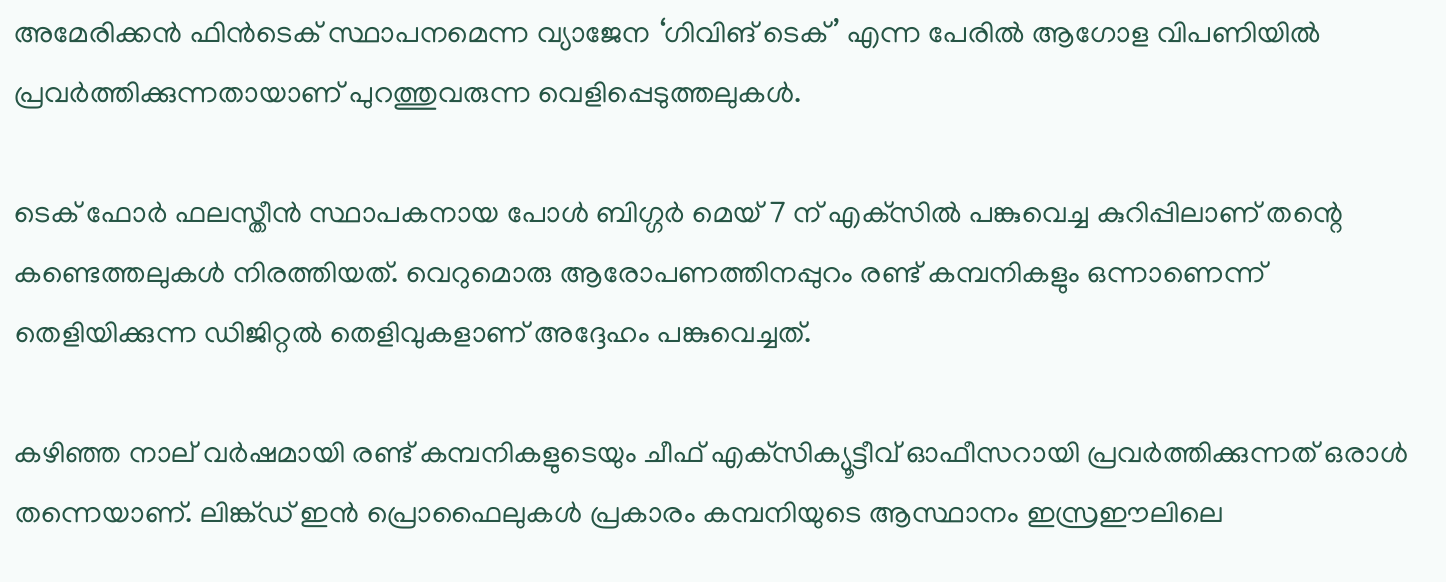അമേരിക്കന്‍ ഫിന്‍ടെക് സ്ഥാപനമെന്ന വ്യാജേന ‘ഗിവിങ് ടെക്’ എന്ന പേരില്‍ ആഗോള വിപണിയില്‍ പ്രവര്‍ത്തിക്കുന്നതായാണ് പുറത്തുവരുന്ന വെളിപ്പെടുത്തലുകള്‍.

ടെക് ഫോര്‍ ഫലസ്തീന്‍ സ്ഥാപകനായ പോള്‍ ബിഗ്ഗര്‍ മെയ് 7 ന് എക്‌സില്‍ പങ്കുവെച്ച കുറിപ്പിലാണ് തന്റെ കണ്ടെത്തലുകള്‍ നിരത്തിയത്. വെറുമൊരു ആരോപണത്തിനപ്പുറം രണ്ട് കമ്പനികളും ഒന്നാണെന്ന് തെളിയിക്കുന്ന ഡിജിറ്റല്‍ തെളിവുകളാണ് അദ്ദേഹം പങ്കുവെച്ചത്.

കഴിഞ്ഞ നാല് വര്‍ഷമായി രണ്ട് കമ്പനികളുടെയും ചീഫ് എക്‌സിക്യൂട്ടീവ് ഓഫീസറായി പ്രവര്‍ത്തിക്കുന്നത് ഒരാള്‍ തന്നെയാണ്. ലിങ്ക്ഡ് ഇന്‍ പ്രൊഫൈലുകള്‍ പ്രകാരം കമ്പനിയുടെ ആസ്ഥാനം ഇസ്രഈലിലെ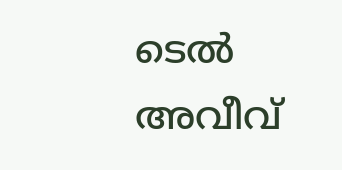ടെല്‍ അവീവ്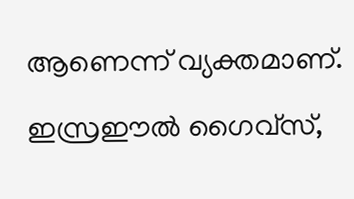ആണെന്ന് വ്യക്തമാണ്.

ഇസ്രഈല്‍ ഗൈവ്‌സ്,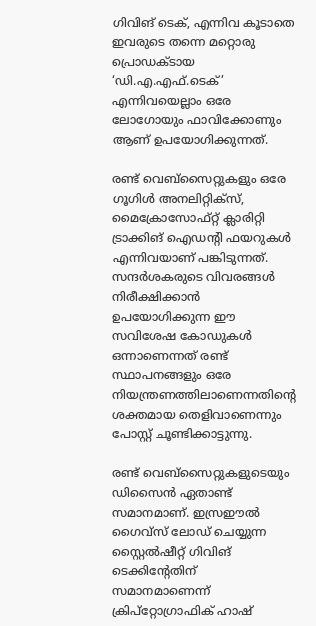ഗിവിങ് ടെക്, എന്നിവ കൂടാതെ ഇവരുടെ തന്നെ മറ്റൊരു പ്രൊഡക്ടായ ‘ഡി.എ.എഫ്.ടെക്’ എന്നിവയെല്ലാം ഒരേ ലോഗോയും ഫാവിക്കോണും ആണ് ഉപയോഗിക്കുന്നത്.

രണ്ട് വെബ്‌സൈറ്റുകളും ഒരേ ഗൂഗിള്‍ അനലിറ്റിക്‌സ്, മൈക്രോസോഫ്റ്റ് ക്ലാരിറ്റി ട്രാക്കിങ് ഐഡന്റി ഫയറുകള്‍ എന്നിവയാണ് പങ്കിടുന്നത്. സന്ദര്‍ശകരുടെ വിവരങ്ങള്‍ നിരീക്ഷിക്കാന്‍ ഉപയോഗിക്കുന്ന ഈ സവിശേഷ കോഡുകള്‍ ഒന്നാണെന്നത് രണ്ട് സ്ഥാപനങ്ങളും ഒരേ നിയന്ത്രണത്തിലാണെന്നതിന്റെ ശക്തമായ തെളിവാണെന്നും പോസ്റ്റ് ചൂണ്ടിക്കാട്ടുന്നു.

രണ്ട് വെബ്‌സൈറ്റുകളുടെയും ഡിസൈന്‍ ഏതാണ്ട് സമാനമാണ്. ഇസ്രഈല്‍ ഗൈവ്‌സ് ലോഡ് ചെയ്യുന്ന സ്റ്റൈല്‍ഷീറ്റ് ഗിവിങ് ടെക്കിന്റേതിന് സമാനമാണെന്ന് ക്രിപ്‌റ്റോഗ്രാഫിക് ഹാഷ്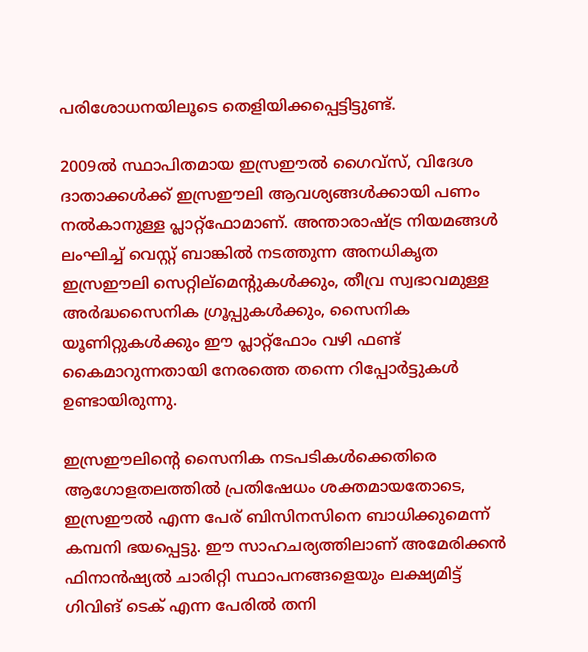പരിശോധനയിലൂടെ തെളിയിക്കപ്പെട്ടിട്ടുണ്ട്.

2009ല്‍ സ്ഥാപിതമായ ഇസ്രഈല്‍ ഗൈവ്‌സ്, വിദേശ ദാതാക്കള്‍ക്ക് ഇസ്രഈലി ആവശ്യങ്ങള്‍ക്കായി പണം നല്‍കാനുള്ള പ്ലാറ്റ്‌ഫോമാണ്. അന്താരാഷ്ട്ര നിയമങ്ങള്‍ ലംഘിച്ച് വെസ്റ്റ് ബാങ്കില്‍ നടത്തുന്ന അനധികൃത ഇസ്രഈലി സെറ്റില്‌മെന്റുകള്‍ക്കും, തീവ്ര സ്വഭാവമുള്ള അര്‍ദ്ധസൈനിക ഗ്രൂപ്പുകള്‍ക്കും, സൈനിക യൂണിറ്റുകള്‍ക്കും ഈ പ്ലാറ്റ്‌ഫോം വഴി ഫണ്ട് കൈമാറുന്നതായി നേരത്തെ തന്നെ റിപ്പോര്‍ട്ടുകള്‍ ഉണ്ടായിരുന്നു.

ഇസ്രഈലിന്റെ സൈനിക നടപടികള്‍ക്കെതിരെ ആഗോളതലത്തില്‍ പ്രതിഷേധം ശക്തമായതോടെ, ഇസ്രഈല്‍ എന്ന പേര് ബിസിനസിനെ ബാധിക്കുമെന്ന് കമ്പനി ഭയപ്പെട്ടു. ഈ സാഹചര്യത്തിലാണ് അമേരിക്കന്‍ ഫിനാന്‍ഷ്യല്‍ ചാരിറ്റി സ്ഥാപനങ്ങളെയും ലക്ഷ്യമിട്ട് ഗിവിങ് ടെക് എന്ന പേരില്‍ തനി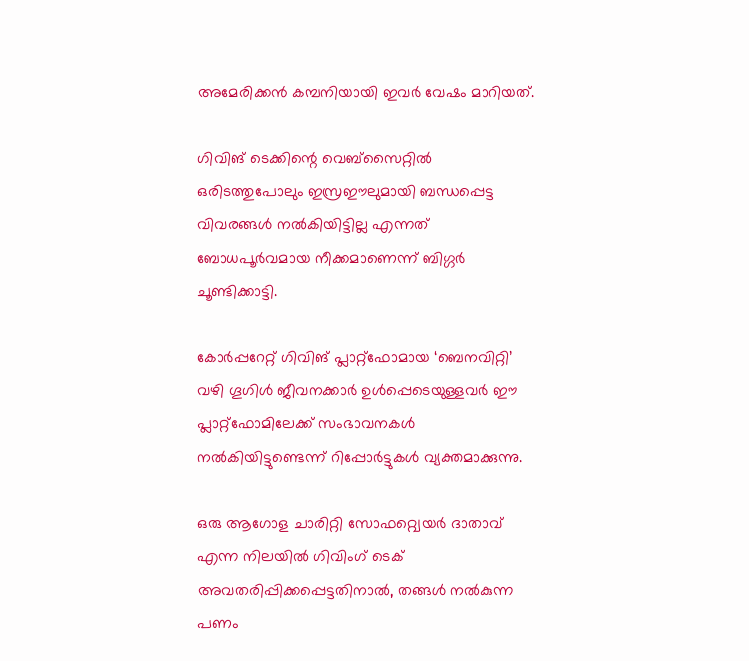അമേരിക്കന്‍ കമ്പനിയായി ഇവര്‍ വേഷം മാറിയത്.

ഗിവിങ് ടെക്കിന്റെ വെബ്‌സൈറ്റില്‍ ഒരിടത്തുപോലും ഇസ്രഈലുമായി ബന്ധപ്പെട്ട വിവരങ്ങള്‍ നല്‍കിയിട്ടില്ല എന്നത് ബോധപൂര്‍വമായ നീക്കമാണെന്ന് ബിഗ്ഗര്‍ ചൂണ്ടിക്കാട്ടി.

കോര്‍പ്പറേറ്റ് ഗിവിങ് പ്ലാറ്റ്‌ഫോമായ ‘ബെനവിറ്റി’ വഴി ഗൂഗിള്‍ ജീവനക്കാര്‍ ഉള്‍പ്പെടെയുള്ളവര്‍ ഈ പ്ലാറ്റ്‌ഫോമിലേക്ക് സംഭാവനകള്‍ നല്‍കിയിട്ടുണ്ടെന്ന് റിപ്പോര്‍ട്ടുകള്‍ വ്യക്തമാക്കുന്നു.

ഒരു ആഗോള ചാരിറ്റി സോഫറ്റ്വെയര്‍ ദാതാവ് എന്ന നിലയില്‍ ഗിവിംഗ് ടെക് അവതരിപ്പിക്കപ്പെട്ടതിനാല്‍, തങ്ങള്‍ നല്‍കുന്ന പണം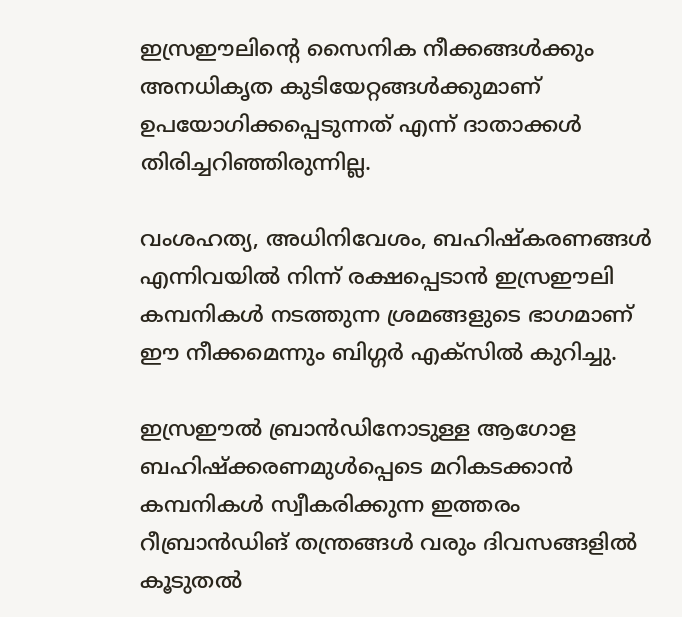ഇസ്രഈലിന്റെ സൈനിക നീക്കങ്ങള്‍ക്കും അനധികൃത കുടിയേറ്റങ്ങള്‍ക്കുമാണ് ഉപയോഗിക്കപ്പെടുന്നത് എന്ന് ദാതാക്കള്‍ തിരിച്ചറിഞ്ഞിരുന്നില്ല.

വംശഹത്യ, അധിനിവേശം, ബഹിഷ്‌കരണങ്ങള്‍ എന്നിവയില്‍ നിന്ന് രക്ഷപ്പെടാന്‍ ഇസ്രഈലി കമ്പനികള്‍ നടത്തുന്ന ശ്രമങ്ങളുടെ ഭാഗമാണ് ഈ നീക്കമെന്നും ബിഗ്ഗര്‍ എക്സില്‍ കുറിച്ചു.

ഇസ്രഈല്‍ ബ്രാന്‍ഡിനോടുള്ള ആഗോള ബഹിഷ്‌ക്കരണമുള്‍പ്പെടെ മറികടക്കാന്‍ കമ്പനികള്‍ സ്വീകരിക്കുന്ന ഇത്തരം റീബ്രാന്‍ഡിങ് തന്ത്രങ്ങള്‍ വരും ദിവസങ്ങളില്‍ കൂടുതല്‍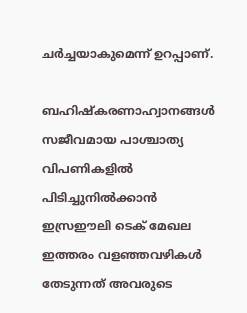ചര്‍ച്ചയാകുമെന്ന് ഉറപ്പാണ്.

ബഹിഷ്‌കരണാഹ്വാനങ്ങള്‍ സജീവമായ പാശ്ചാത്യ വിപണികളില്‍ പിടിച്ചുനില്‍ക്കാന്‍ ഇസ്രഈലി ടെക് മേഖല ഇത്തരം വളഞ്ഞവഴികള്‍ തേടുന്നത് അവരുടെ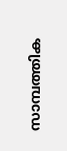സാമ്പത്തിക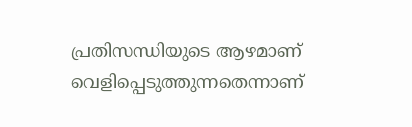പ്രതിസന്ധിയുടെ ആഴമാണ് വെളിപ്പെടുത്തുന്നതെന്നാണ്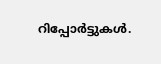റിപ്പോര്‍ട്ടുകള്‍.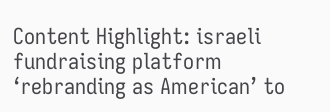Content Highlight: israeli fundraising platform ‘rebranding as American’ to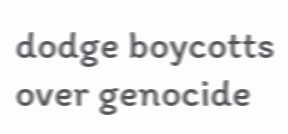dodge boycotts over genocide